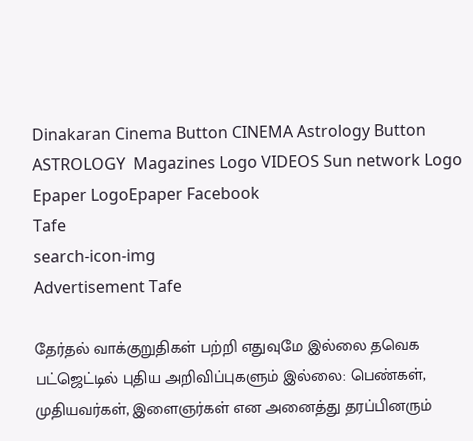Dinakaran Cinema Button CINEMA Astrology Button ASTROLOGY  Magazines Logo VIDEOS Sun network Logo Epaper LogoEpaper Facebook
Tafe
search-icon-img
Advertisement Tafe

தேர்தல் வாக்குறுதிகள் பற்றி எதுவுமே இல்லை தவெக பட்ஜெட்டில் புதிய அறிவிப்புகளும் இல்லை: பெண்கள், முதியவர்கள், இளைஞர்கள் என அனைத்து தரப்பினரும்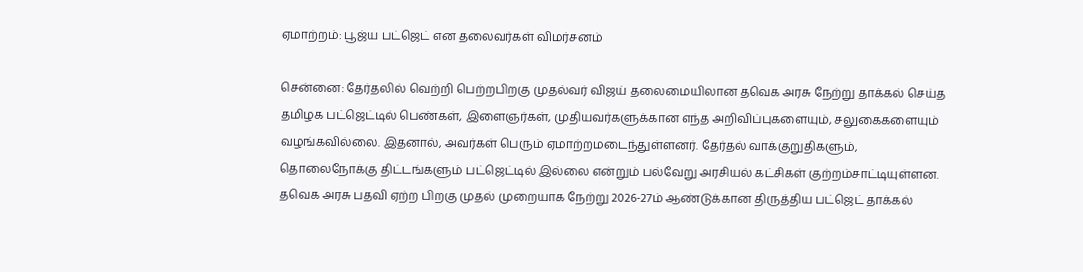ஏமாற்றம்: பூஜ்ய பட்ஜெட் என தலைவர்கள் விமர்சனம்

சென்னை: தேர்தலில் வெற்றி பெற்றபிறகு முதல்வர் விஜய் தலைமையிலான தவெக அரசு நேற்று தாக்கல் செய்த தமிழக பட்ஜெட்டில் பெண்கள், இளைஞர்கள், முதியவர்களுக்கான எந்த அறிவிப்புகளையும், சலுகைகளையும் வழங்கவில்லை. இதனால், அவர்கள் பெரும் ஏமாற்றமடைந்துள்ளனர். தேர்தல் வாக்குறுதிகளும், தொலைநோக்கு திட்டங்களும் பட்ஜெட்டில் இல்லை என்றும் பல்வேறு அரசியல் கட்சிகள் குற்றம்சாட்டியுள்ளன. தவெக அரசு பதவி ஏற்ற பிறகு முதல் முறையாக நேற்று 2026-27ம் ஆண்டுக்கான திருத்திய பட்ஜெட் தாக்கல்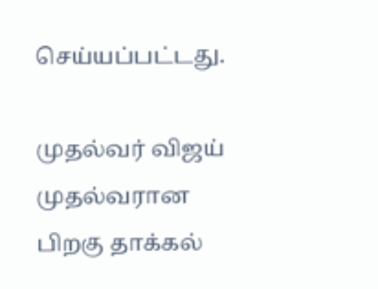செய்யப்பட்டது.

முதல்வர் விஜய் முதல்வரான பிறகு தாக்கல்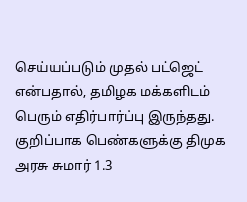செய்யப்படும் முதல் பட்ஜெட் என்பதால், தமிழக மக்களிடம் பெரும் எதிர்பார்ப்பு இருந்தது. குறிப்பாக பெண்களுக்கு திமுக அரசு சுமார் 1.3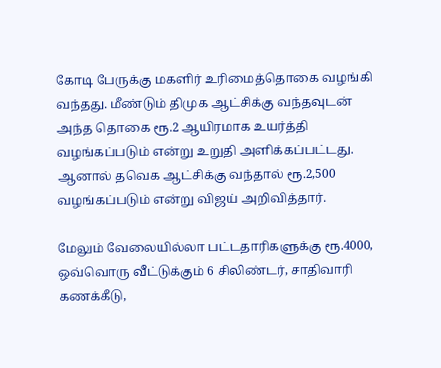கோடி பேருக்கு மகளிர் உரிமைத்தொகை வழங்கி வந்தது. மீண்டும் திமுக ஆட்சிக்கு வந்தவுடன் அந்த தொகை ரூ.2 ஆயிரமாக உயர்த்தி வழங்கப்படும் என்று உறுதி அளிக்கப்பட்டது. ஆனால் தவெக ஆட்சிக்கு வந்தால் ரூ.2,500 வழங்கப்படும் என்று விஜய் அறிவித்தார்.

மேலும் வேலையில்லா பட்டதாரிகளுக்கு ரூ.4000, ஒவ்வொரு வீட்டுக்கும் 6 சிலிண்டர், சாதிவாரி கணக்கீடு,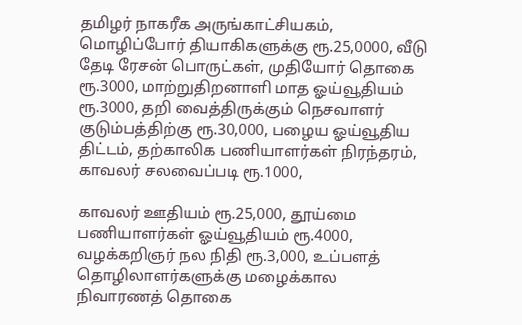தமிழர் நாகரீக அருங்காட்சியகம், மொழிப்போர் தியாகிகளுக்கு ரூ.25,0000, வீடு தேடி ரேசன் பொருட்கள், முதியோர் தொகை ரூ.3000, மாற்றுதிறனாளி மாத ஓய்வூதியம் ரூ.3000, தறி வைத்திருக்கும் நெசவாளர் குடும்பத்திற்கு ரூ.30,000, பழைய ஓய்வூதிய திட்டம், தற்காலிக பணியாளர்கள் நிரந்தரம், காவலர் சலவைப்படி ரூ.1000,

காவலர் ஊதியம் ரூ.25,000, தூய்மை பணியாளர்கள் ஓய்வூதியம் ரூ.4000, வழக்கறிஞர் நல நிதி ரூ.3,000, உப்பளத் தொழிலாளர்களுக்கு மழைக்கால நிவாரணத் தொகை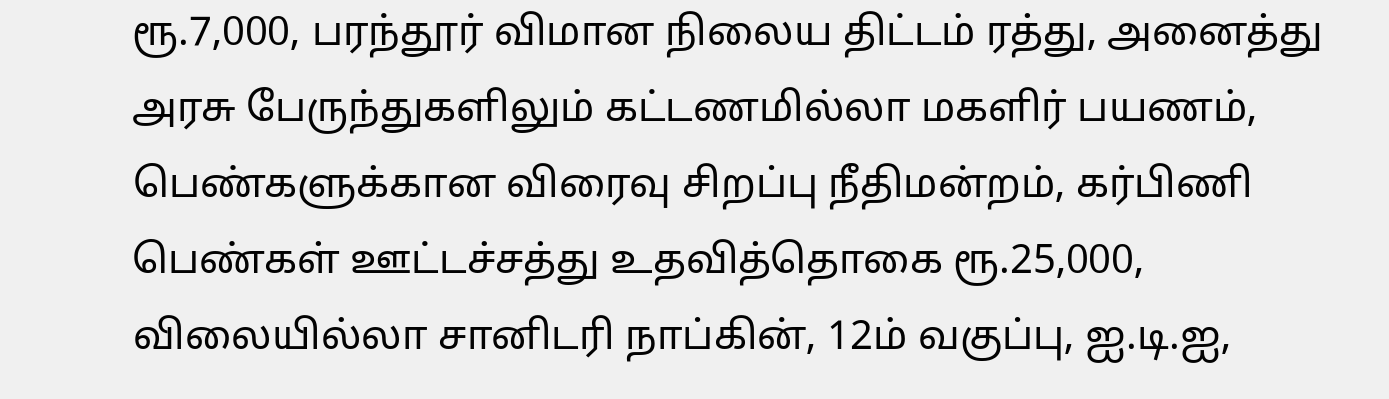ரூ.7,000, பரந்தூர் விமான நிலைய திட்டம் ரத்து, அனைத்து அரசு பேருந்துகளிலும் கட்டணமில்லா மகளிர் பயணம், பெண்களுக்கான விரைவு சிறப்பு நீதிமன்றம், கர்பிணி பெண்கள் ஊட்டச்சத்து உதவித்தொகை ரூ.25,000, விலையில்லா சானிடரி நாப்கின், 12ம் வகுப்பு, ஐ.டி.ஐ,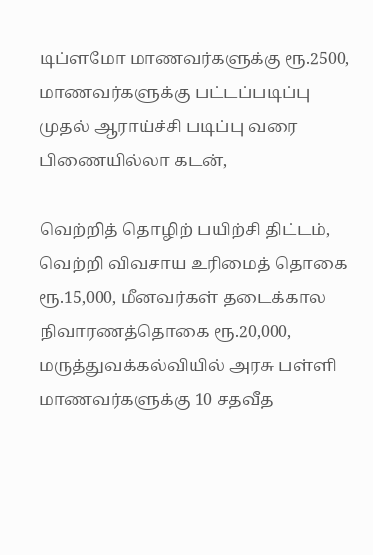டிப்ளமோ மாணவர்களுக்கு ரூ.2500, மாணவர்களுக்கு பட்டப்படிப்பு முதல் ஆராய்ச்சி படிப்பு வரை பிணையில்லா கடன்,

வெற்றித் தொழிற் பயிற்சி திட்டம், வெற்றி விவசாய உரிமைத் தொகை ரூ.15,000, மீனவர்கள் தடைக்கால நிவாரணத்தொகை ரூ.20,000, மருத்துவக்கல்வியில் அரசு பள்ளி மாணவர்களுக்கு 10 சதவீத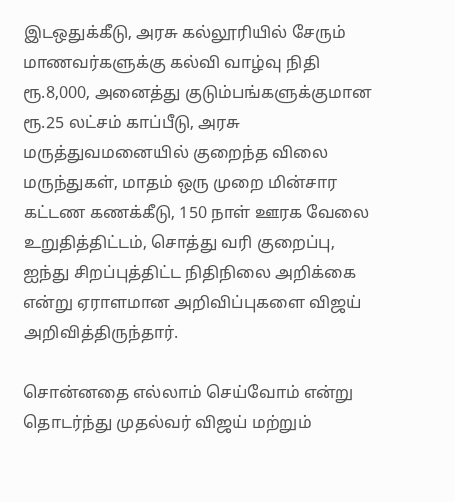இடஒதுக்கீடு, அரசு கல்லூரியில் சேரும் மாணவர்களுக்கு கல்வி வாழ்வு நிதி ரூ.8,000, அனைத்து குடும்பங்களுக்குமான ரூ.25 லட்சம் காப்பீடு, அரசு மருத்துவமனையில் குறைந்த விலை மருந்துகள், மாதம் ஒரு முறை மின்சார கட்டண கணக்கீடு, 150 நாள் ஊரக வேலை உறுதித்திட்டம், சொத்து வரி குறைப்பு, ஐந்து சிறப்புத்திட்ட நிதிநிலை அறிக்கை என்று ஏராளமான அறிவிப்புகளை விஜய் அறிவித்திருந்தார்.

சொன்னதை எல்லாம் செய்வோம் என்று தொடர்ந்து முதல்வர் விஜய் மற்றும்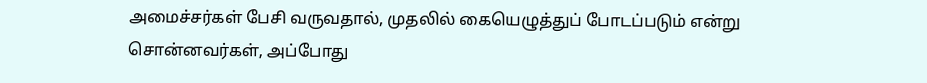அமைச்சர்கள் பேசி வருவதால், முதலில் கையெழுத்துப் போடப்படும் என்று சொன்னவர்கள், அப்போது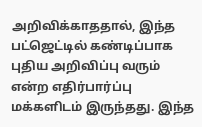அறிவிக்காததால், இந்த பட்ஜெட்டில் கண்டிப்பாக புதிய அறிவிப்பு வரும் என்ற எதிர்பார்ப்பு மக்களிடம் இருந்தது. இந்த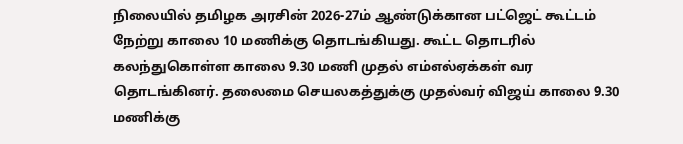நிலையில் தமிழக அரசின் 2026-27ம் ஆண்டுக்கான பட்ஜெட் கூட்டம் நேற்று காலை 10 மணிக்கு தொடங்கியது. கூட்ட தொடரில் கலந்துகொள்ள காலை 9.30 மணி முதல் எம்எல்ஏக்கள் வர தொடங்கினர். தலைமை செயலகத்துக்கு முதல்வர் விஜய் காலை 9.30 மணிக்கு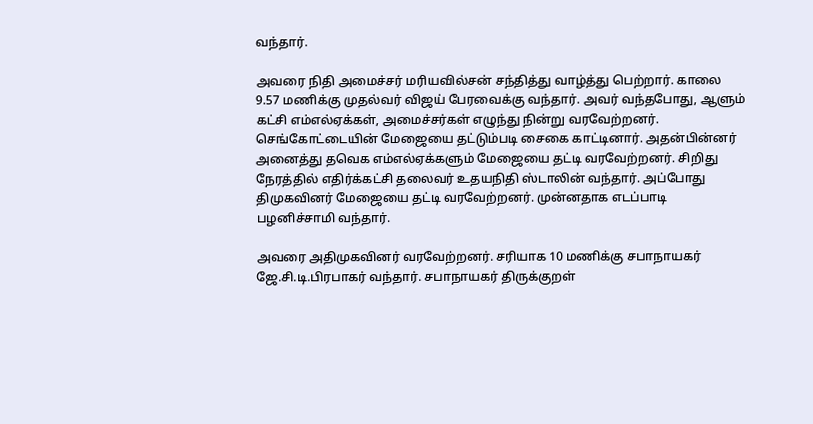வந்தார்.

அவரை நிதி அமைச்சர் மரியவில்சன் சந்தித்து வாழ்த்து பெற்றார். காலை 9.57 மணிக்கு முதல்வர் விஜய் பேரவைக்கு வந்தார். அவர் வந்தபோது, ஆளும் கட்சி எம்எல்ஏக்கள், அமைச்சர்கள் எழுந்து நின்று வரவேற்றனர். செங்கோட்டையின் மேஜையை தட்டும்படி சைகை காட்டினார். அதன்பின்னர் அனைத்து தவெக எம்எல்ஏக்களும் மேஜையை தட்டி வரவேற்றனர். சிறிது நேரத்தில் எதிர்க்கட்சி தலைவர் உதயநிதி ஸ்டாலின் வந்தார். அப்போது திமுகவினர் மேஜையை தட்டி வரவேற்றனர். முன்னதாக எடப்பாடி பழனிச்சாமி வந்தார்.

அவரை அதிமுகவினர் வரவேற்றனர். சரியாக 10 மணிக்கு சபாநாயகர் ஜே.சி.டி.பிரபாகர் வந்தார். சபாநாயகர் திருக்குறள்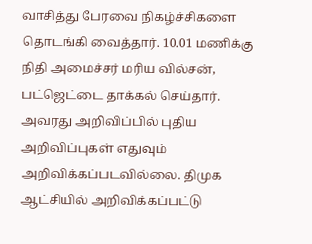வாசித்து பேரவை நிகழ்ச்சிகளை தொடங்கி வைத்தார். 10.01 மணிக்கு நிதி அமைச்சர் மரிய வில்சன், பட்ஜெட்டை தாக்கல் செய்தார். அவரது அறிவிப்பில் புதிய அறிவிப்புகள் எதுவும் அறிவிக்கப்படவில்லை. திமுக ஆட்சியில் அறிவிக்கப்பட்டு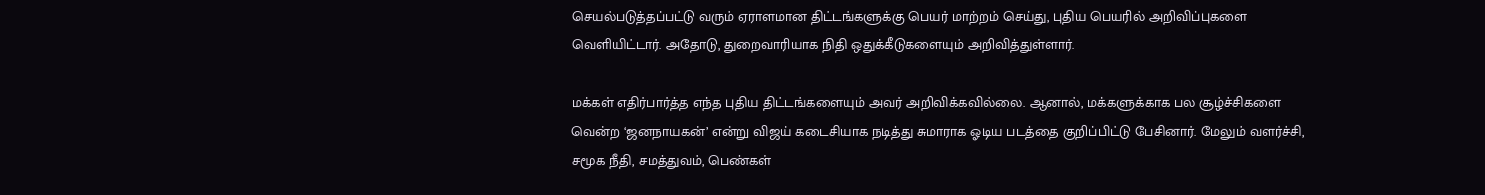செயல்படுத்தப்பட்டு வரும் ஏராளமான திட்டங்களுக்கு பெயர் மாற்றம் செய்து, புதிய பெயரில் அறிவிப்புகளை வெளியிட்டார். அதோடு, துறைவாரியாக நிதி ஒதுக்கீடுகளையும் அறிவித்துள்ளார்.

மக்கள் எதிர்பார்த்த எந்த புதிய திட்டங்களையும் அவர் அறிவிக்கவில்லை. ஆனால், மக்களுக்காக பல சூழ்ச்சிகளை வென்ற ‘ஜனநாயகன்’ என்று விஜய் கடைசியாக நடித்து சுமாராக ஓடிய படத்தை குறிப்பிட்டு பேசினார். மேலும் வளர்ச்சி, சமூக நீதி, சமத்துவம், பெண்கள்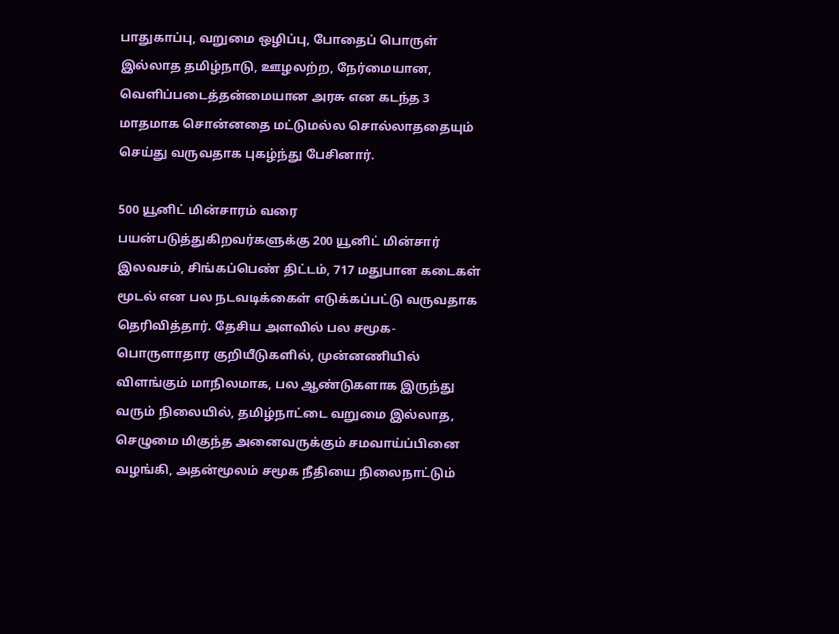பாதுகாப்பு, வறுமை ஒழிப்பு, போதைப் பொருள் இல்லாத தமிழ்நாடு, ஊழலற்ற, நேர்மையான, வெளிப்படைத்தன்மையான அரசு என கடந்த 3 மாதமாக சொன்னதை மட்டுமல்ல சொல்லாததையும் செய்து வருவதாக புகழ்ந்து பேசினார்.

500 யூனிட் மின்சாரம் வரை பயன்படுத்துகிறவர்களுக்கு 200 யூனிட் மின்சார் இலவசம், சிங்கப்பெண் திட்டம், 717 மதுபான கடைகள் மூடல் என பல நடவடிக்கைள் எடுக்கப்பட்டு வருவதாக தெரிவித்தார். தேசிய அளவில் பல சமூக-பொருளாதார குறியீடுகளில், முன்னணியில் விளங்கும் மாநிலமாக, பல ஆண்டுகளாக இருந்து வரும் நிலையில், தமிழ்நாட்டை வறுமை இல்லாத, செழுமை மிகுந்த அனைவருக்கும் சமவாய்ப்பினை வழங்கி, அதன்மூலம் சமூக நீதியை நிலைநாட்டும்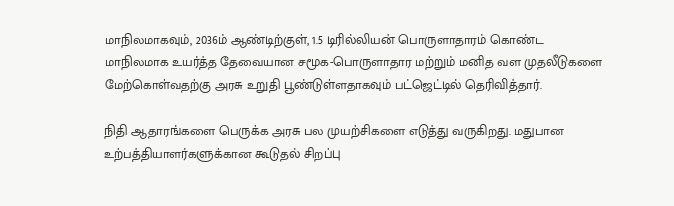மாநிலமாகவும், 2036ம் ஆண்டிற்குள், 1.5 டிரில்லியன் பொருளாதாரம் கொண்ட மாநிலமாக உயர்த்த தேவையான சமூக-பொருளாதார மற்றும் மனித வள முதலீடுகளை மேற்கொள்வதற்கு அரசு உறுதி பூண்டுள்ளதாகவும் பட்ஜெட்டில் தெரிவித்தார்.

நிதி ஆதாரங்களை பெருக்க அரசு பல முயற்சிகளை எடுத்து வருகிறது. மதுபான உற்பத்தியாளர்களுக்கான கூடுதல் சிறப்பு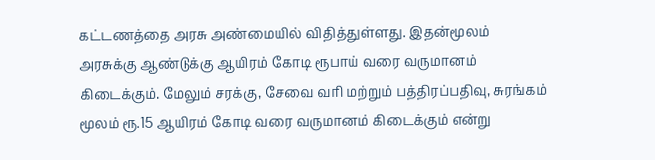கட்டணத்தை அரசு அண்மையில் விதித்துள்ளது. இதன்மூலம் அரசுக்கு ஆண்டுக்கு ஆயிரம் கோடி ரூபாய் வரை வருமானம் கிடைக்கும். மேலும் சரக்கு, சேவை வரி மற்றும் பத்திரப்பதிவு, சுரங்கம் மூலம் ரூ.15 ஆயிரம் கோடி வரை வருமானம் கிடைக்கும் என்று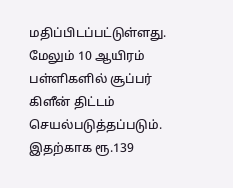மதிப்பிடப்பட்டுள்ளது. மேலும் 10 ஆயிரம் பள்ளிகளில் சூப்பர் கிளீன் திட்டம் செயல்படுத்தப்படும். இதற்காக ரூ.139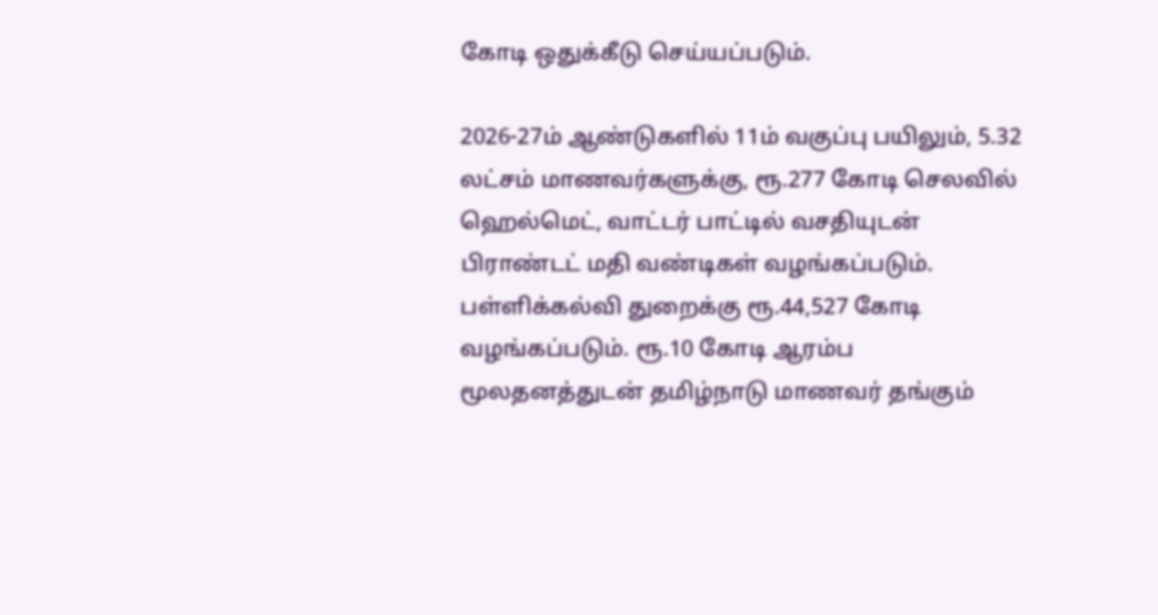கோடி ஒதுக்கீடு செய்யப்படும்.

2026-27ம் ஆண்டுகளில் 11ம் வகுப்பு பயிலும், 5.32 லட்சம் மாணவர்களுக்கு, ரூ.277 கோடி செலவில் ஹெல்மெட், வாட்டர் பாட்டில் வசதியுடன் பிராண்டட் மதி வண்டிகள் வழங்கப்படும். பள்ளிக்கல்வி துறைக்கு ரூ.44,527 கோடி வழங்கப்படும். ரூ.10 கோடி ஆரம்ப மூலதனத்துடன் தமிழ்நாடு மாணவர் தங்கும்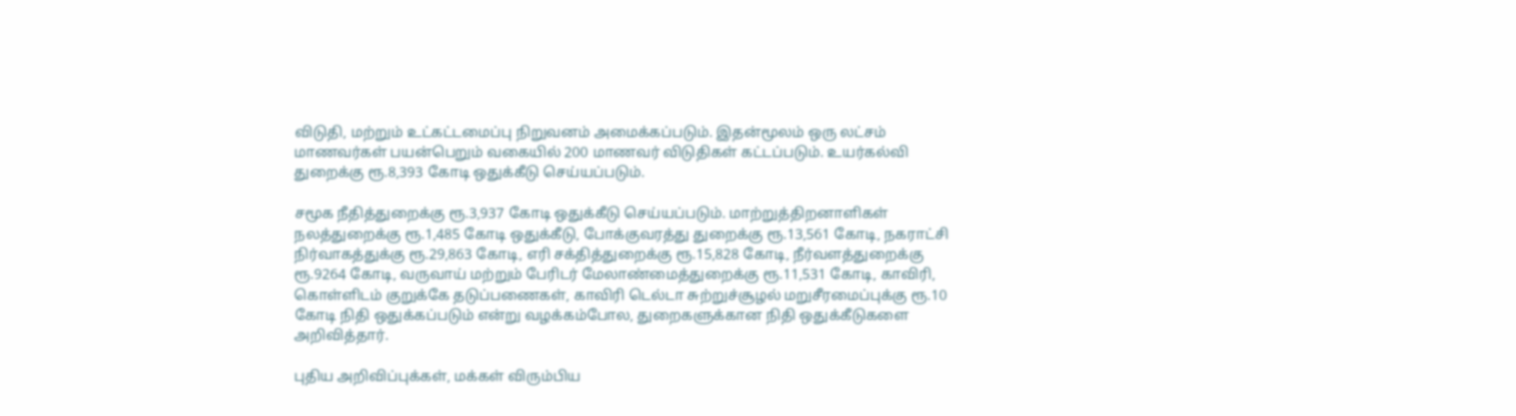விடுதி, மற்றும் உட்கட்டமைப்பு நிறுவனம் அமைக்கப்படும். இதன்மூலம் ஒரு லட்சம் மாணவர்கள் பயன்பெறும் வகையில் 200 மாணவர் விடுதிகள் கட்டப்படும். உயர்கல்வி துறைக்கு ரூ.8,393 கோடி ஒதுக்கீடு செய்யப்படும்.

சமூக நீதித்துறைக்கு ரூ.3,937 கோடி ஒதுக்கீடு செய்யப்படும். மாற்றுத்திறனாளிகள் நலத்துறைக்கு ரூ.1,485 கோடி ஒதுக்கீடு, போக்குவரத்து துறைக்கு ரூ.13,561 கோடி, நகராட்சி நிர்வாகத்துக்கு ரூ.29,863 கோடி, எரி சக்தித்துறைக்கு ரூ.15,828 கோடி, நீர்வளத்துறைக்கு ரூ.9264 கோடி, வருவாய் மற்றும் பேரிடர் மேலாண்மைத்துறைக்கு ரூ.11,531 கோடி, காவிரி, கொள்ளிடம் குறுக்கே தடுப்பணைகள், காவிரி டெல்டா சுற்றுச்சூழல் மறுசீரமைப்புக்கு ரூ.10 கோடி நிதி ஒதுக்கப்படும் என்று வழக்கம்போல, துறைகளுக்கான நிதி ஒதுக்கீடுகளை அறிவித்தார்.

புதிய அறிவிப்புக்கள், மக்கள் விரும்பிய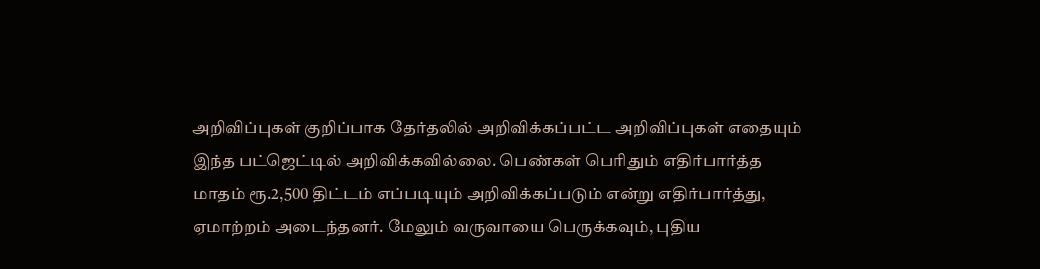அறிவிப்புகள் குறிப்பாக தேர்தலில் அறிவிக்கப்பட்ட அறிவிப்புகள் எதையும் இந்த பட்ஜெட்டில் அறிவிக்கவில்லை. பெண்கள் பெரிதும் எதிர்பார்த்த மாதம் ரூ.2,500 திட்டம் எப்படியும் அறிவிக்கப்படும் என்று எதிர்பார்த்து, ஏமாற்றம் அடைந்தனர். மேலும் வருவாயை பெருக்கவும், புதிய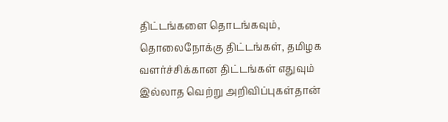திட்டங்களை தொடங்கவும், தொலைநோக்கு திட்டங்கள், தமிழக வளர்ச்சிக்கான திட்டங்கள் எதுவும் இல்லாத வெற்று அறிவிப்புகள்தான்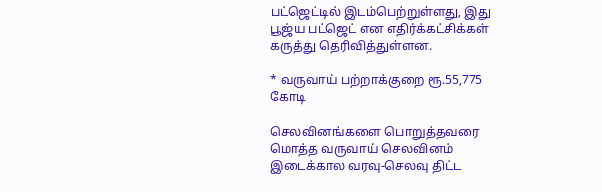பட்ஜெட்டில் இடம்பெற்றுள்ளது, இது பூஜ்ய பட்ஜெட் என எதிர்க்கட்சிக்கள் கருத்து தெரிவித்துள்ளன.

* வருவாய் பற்றாக்குறை ரூ.55,775 கோடி

செலவினங்களை பொறுத்தவரை மொத்த வருவாய் செலவினம் இடைக்கால வரவு-செலவு திட்ட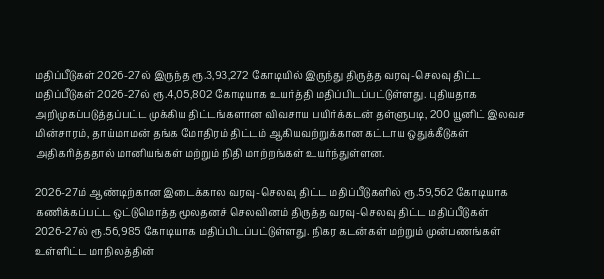மதிப்பீடுகள் 2026-27ல் இருந்த ரூ.3,93,272 கோடியில் இருந்து திருத்த வரவு-செலவு திட்ட மதிப்பீடுகள் 2026-27ல் ரூ.4,05,802 கோடியாக உயர்த்தி மதிப்பிடப்பட்டுள்ளது. புதியதாக அறிமுகப்படுத்தப்பட்ட முக்கிய திட்டங்களான விவசாய பயிர்க்கடன் தள்ளுபடி, 200 யூனிட் இலவச மின்சாரம், தாய்மாமன் தங்க மோதிரம் திட்டம் ஆகியவற்றுக்கான கட்டாய ஒதுக்கீடுகள் அதிகரித்ததால் மானியங்கள் மற்றும் நிதி மாற்றங்கள் உயர்ந்துள்ளன.

2026-27ம் ஆண்டிற்கான இடைக்கால வரவு-செலவு திட்ட மதிப்பீடுகளில் ரூ.59,562 கோடியாக கணிக்கப்பட்ட ஒட்டுமொத்த மூலதனச் செலவினம் திருத்த வரவு-செலவு திட்ட மதிப்பீடுகள் 2026-27ல் ரூ.56,985 கோடியாக மதிப்பிடப்பட்டுள்ளது. நிகர கடன்கள் மற்றும் முன்பணங்கள் உள்ளிட்ட மாநிலத்தின்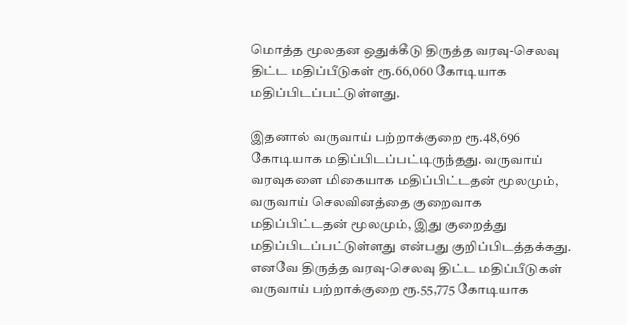மொத்த மூலதன ஒதுக்கீடு திருத்த வரவு-செலவு திட்ட மதிப்பீடுகள் ரூ.66,060 கோடியாக மதிப்பிடப்பட்டுள்ளது.

இதனால் வருவாய் பற்றாக்குறை ரூ.48,696 கோடியாக மதிப்பிடப்பட்டிருந்தது. வருவாய் வரவுகளை மிகையாக மதிப்பிட்டதன் மூலமும், வருவாய் செலவினத்தை குறைவாக மதிப்பிட்டதன் மூலமும், இது குறைத்து மதிப்பிடப்பட்டுள்ளது என்பது குறிப்பிடத்தக்கது. எனவே திருத்த வரவு-செலவு திட்ட மதிப்பீடுகள் வருவாய் பற்றாக்குறை ரூ.55,775 கோடியாக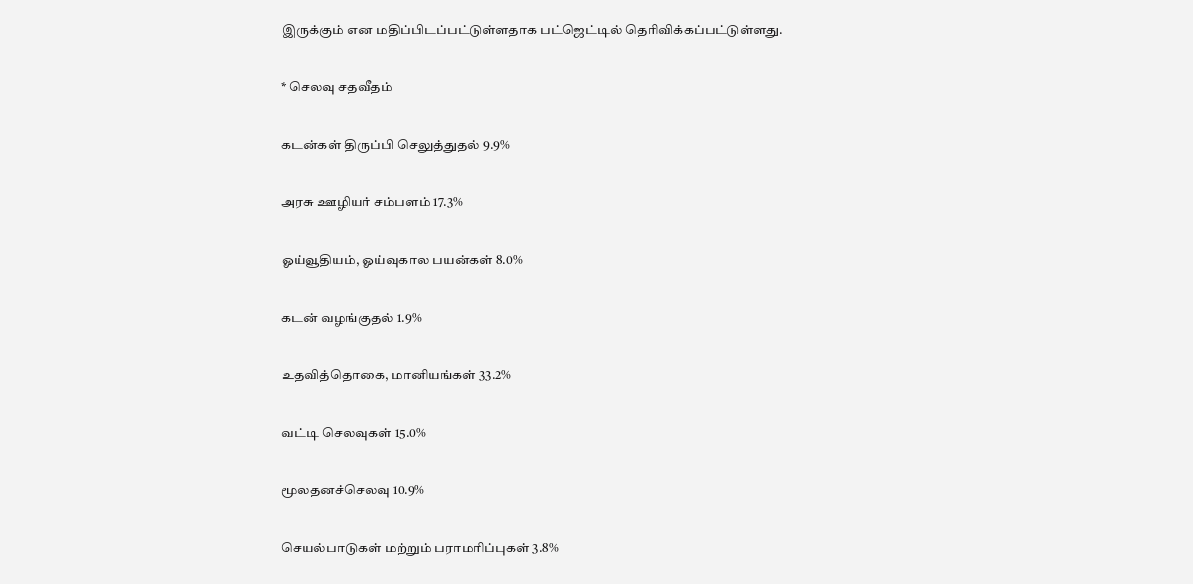இருக்கும் என மதிப்பிடப்பட்டுள்ளதாக பட்ஜெட்டில் தெரிவிக்கப்பட்டுள்ளது.

* செலவு சதவீதம்

கடன்கள் திருப்பி செலுத்துதல் 9.9%

அரசு ஊழியர் சம்பளம் 17.3%

ஓய்வூதியம், ஓய்வுகால பயன்கள் 8.0%

கடன் வழங்குதல் 1.9%

உதவித்தொகை, மானியங்கள் 33.2%

வட்டி செலவுகள் 15.0%

மூலதனச்செலவு 10.9%

செயல்பாடுகள் மற்றும் பராமரிப்புகள் 3.8%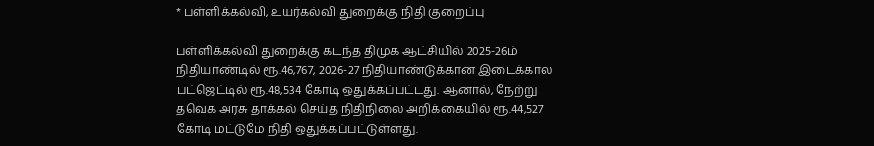* பள்ளிக்கல்வி, உயர்கல்வி துறைக்கு நிதி குறைப்பு

பள்ளிக்கல்வி துறைக்கு கடந்த திமுக ஆட்சியில் 2025-26ம் நிதியாண்டில் ரூ.46,767, 2026-27 நிதியாண்டுக்கான இடைக்கால பட்ஜெட்டில் ரூ.48,534 கோடி ஒதுக்கப்பட்டது. ஆனால், நேற்று தவெக அரசு தாக்கல் செய்த நிதிநிலை அறிக்கையில் ரூ.44,527 கோடி மட்டுமே நிதி ஒதுக்கப்பட்டுள்ளது.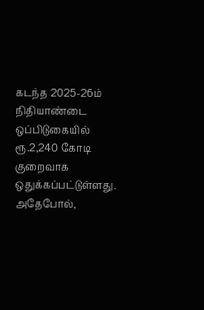கடந்த 2025-26ம் நிதியாண்டை ஒப்பிடுகையில் ரூ.2,240 கோடி குறைவாக ஒதுக்கப்பட்டுள்ளது. அதேபோல்,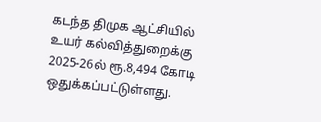கடந்த திமுக ஆட்சியில் உயர் கல்வித்துறைக்கு 2025-26ல் ரூ.8,494 கோடி ஒதுக்கப்பட்டுள்ளது.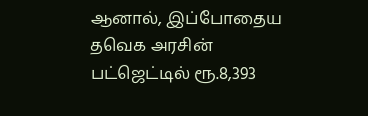ஆனால், இப்போதைய தவெக அரசின் பட்ஜெட்டில் ரூ.8,393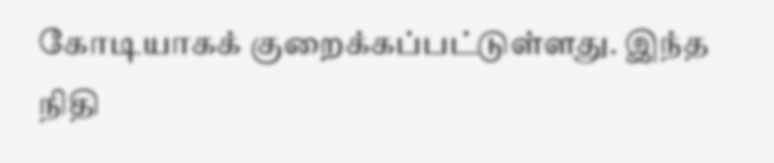கோடியாகக் குறைக்கப்பட்டுள்ளது. இந்த நிதி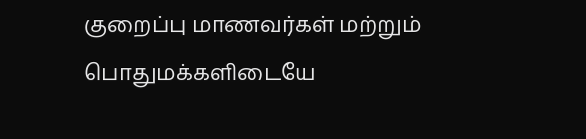குறைப்பு மாணவர்கள் மற்றும் பொதுமக்களிடையே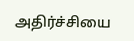அதிர்ச்சியை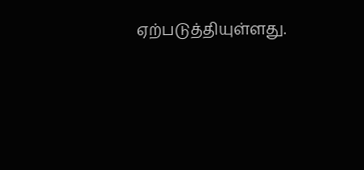ஏற்படுத்தியுள்ளது.